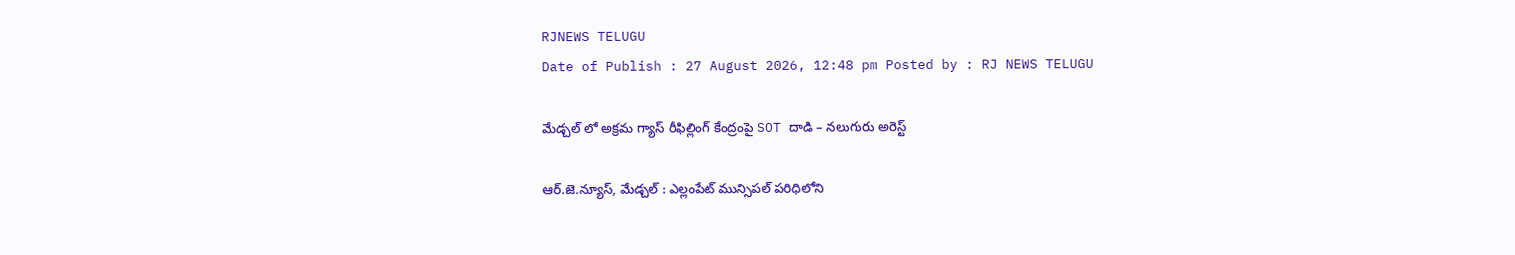RJNEWS TELUGU
Date of Publish : 27 August 2026, 12:48 pm Posted by : RJ NEWS TELUGU

మేడ్చల్ లో అక్రమ గ్యాస్ రీఫిల్లింగ్ కేంద్రంపై SOT దాడి – నలుగురు అరెస్ట్

ఆర్.జె.న్యూస్, మేడ్చల్ : ఎల్లంపేట్ మున్సిపల్ పరిధిలోని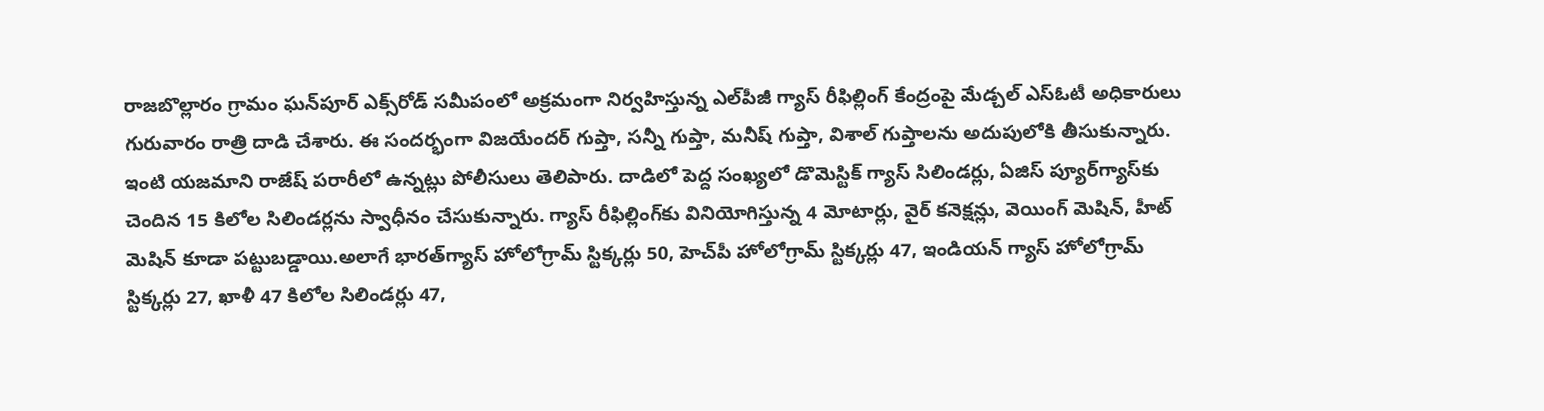రాజబొల్లారం గ్రామం ఘన్‌పూర్‌ ఎక్స్‌రోడ్‌ సమీపంలో అక్రమంగా నిర్వహిస్తున్న ఎల్‌పీజీ గ్యాస్‌ రీఫిల్లింగ్‌ కేంద్రంపై మేడ్చల్‌ ఎస్‌ఓటీ అధికారులు గురువారం రాత్రి దాడి చేశారు. ఈ సందర్భంగా విజయేందర్‌ గుప్తా, సన్నీ గుప్తా, మనీష్‌ గుప్తా, విశాల్‌ గుప్తాలను అదుపులోకి తీసుకున్నారు. ఇంటి యజమాని రాజేష్‌ పరారీలో ఉన్నట్లు పోలీసులు తెలిపారు. దాడిలో పెద్ద సంఖ్యలో డొమెస్టిక్‌ గ్యాస్‌ సిలిండర్లు, ఏజిస్‌ ప్యూర్‌గ్యాస్‌కు చెందిన 15 కిలోల సిలిండర్లను స్వాధీనం చేసుకున్నారు. గ్యాస్‌ రీఫిల్లింగ్‌కు వినియోగిస్తున్న 4 మోటార్లు, వైర్‌ కనెక్షన్లు, వెయింగ్‌ మెషిన్‌, హీట్‌ మెషిన్‌ కూడా పట్టుబడ్డాయి.అలాగే భారత్‌గ్యాస్‌ హోలోగ్రామ్‌ స్టిక్కర్లు 50, హెచ్‌పీ హోలోగ్రామ్‌ స్టిక్కర్లు 47, ఇండియన్‌ గ్యాస్‌ హోలోగ్రామ్‌ స్టిక్కర్లు 27, ఖాళీ 47 కిలోల సిలిండర్లు 47,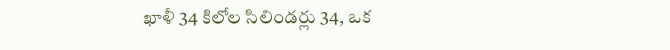ఖాళీ 34 కిలోల సిలిండర్లు 34, ఒక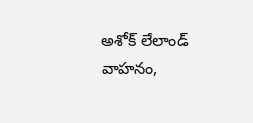అశోక్‌ లేలాండ్‌ వాహనం,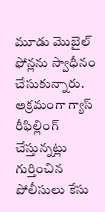మూడు మొబైల్‌ ఫోన్లను స్వాధీనం చేసుకున్నారు. అక్రమంగా గ్యాస్‌ రీఫిల్లింగ్‌ చేస్తున్నట్లు గుర్తించిన పోలీసులు కేసు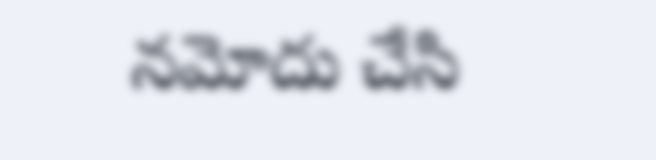నమోదు చేసి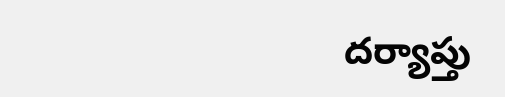దర్యాప్తు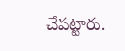చేపట్టారు.